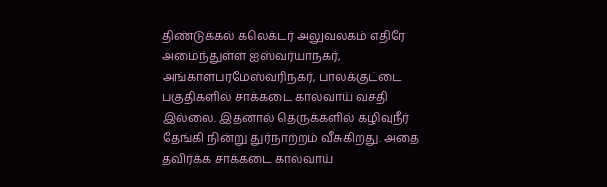திண்டுக்கல் கலெக்டர் அலுவலகம் எதிரே அமைந்துள்ள ஐஸ்வர்யாநகர், அங்காளபரமேஸ்வரிநகர், பாலக்குட்டை பகுதிகளில் சாக்கடை கால்வாய் வசதி இல்லை. இதனால் தெருக்களில் கழிவுநீர் தேங்கி நின்று துர்நாற்றம் வீசுகிறது. அதை தவிர்க்க சாக்கடை கால்வாய்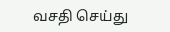வசதி செய்து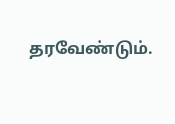தரவேண்டும்.